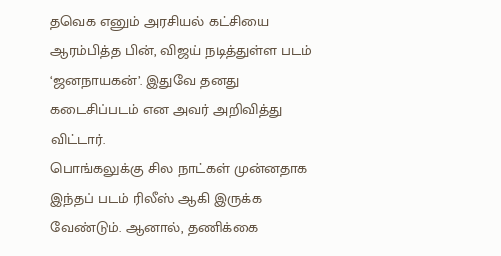தவெக எனும் அரசியல் கட்சியை ஆரம்பித்த பின், விஜய் நடித்துள்ள படம் ‘ஜனநாயகன்’. இதுவே தனது கடைசிப்படம் என அவர் அறிவித்து விட்டார்.
பொங்கலுக்கு சில நாட்கள் முன்னதாக இந்தப் படம் ரிலீஸ் ஆகி இருக்க வேண்டும். ஆனால், தணிக்கை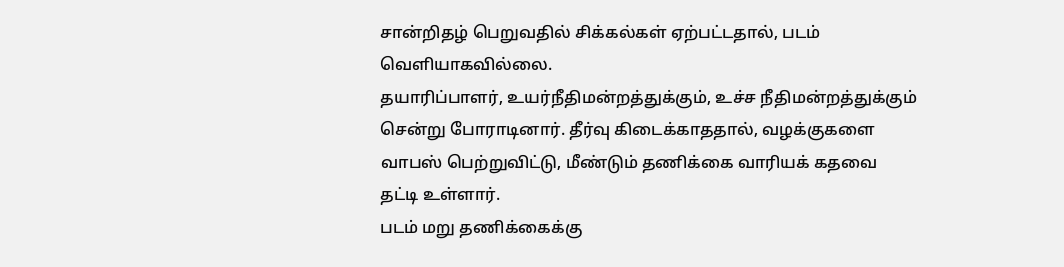சான்றிதழ் பெறுவதில் சிக்கல்கள் ஏற்பட்டதால், படம் வெளியாகவில்லை.
தயாரிப்பாளர், உயர்நீதிமன்றத்துக்கும், உச்ச நீதிமன்றத்துக்கும் சென்று போராடினார். தீர்வு கிடைக்காததால், வழக்குகளை வாபஸ் பெற்றுவிட்டு, மீண்டும் தணிக்கை வாரியக் கதவை தட்டி உள்ளார்.
படம் மறு தணிக்கைக்கு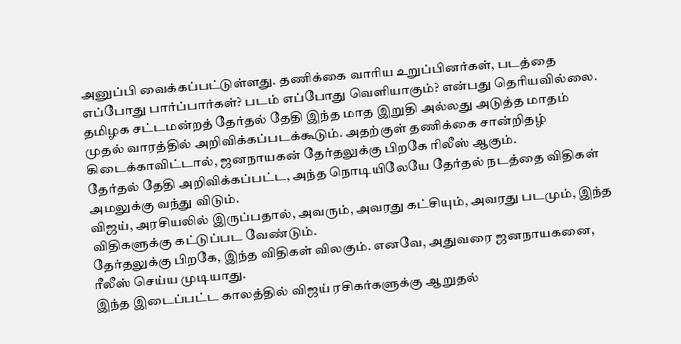அனுப்பி வைக்கப்பட்டுள்ளது. தணிக்கை வாரிய உறுப்பினர்கள், படத்தை எப்போது பார்ப்பார்கள்? படம் எப்போது வெளியாகும்? என்பது தெரியவில்லை.
தமிழக சட்டமன்றத் தேர்தல் தேதி இந்த மாத இறுதி அல்லது அடுத்த மாதம் முதல் வாரத்தில் அறிவிக்கப்படக்கூடும். அதற்குள் தணிக்கை சான்றிதழ் கிடைக்காவிட்டால், ஜனநாயகன் தேர்தலுக்கு பிறகே ரிலீஸ் ஆகும்.
தேர்தல் தேதி அறிவிக்கப்பட்ட, அந்த நொடியிலேயே தேர்தல் நடத்தை விதிகள் அமலுக்கு வந்து விடும்.
விஜய், அரசியலில் இருப்பதால், அவரும், அவரது கட்சியும், அவரது படமும், இந்த விதிகளுக்கு கட்டுப்பட வேண்டும்.
தேர்தலுக்கு பிறகே, இந்த விதிகள் விலகும். எனவே, அதுவரை ஜனநாயகனை, ரீலீஸ் செய்ய முடியாது.
இந்த இடைப்பட்ட காலத்தில் விஜய் ரசிகர்களுக்கு ஆறுதல்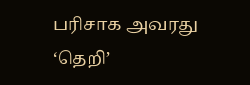பரிசாக அவரது ‘தெறி’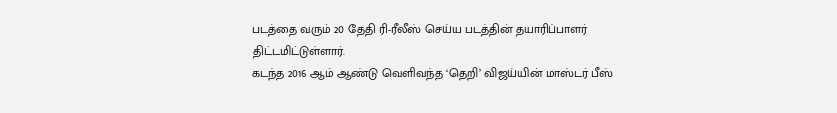படத்தை வரும் 20 தேதி ரி-ரீலீஸ் செய்ய படத்தின் தயாரிப்பாளர் திட்டமிட்டுள்ளார்.
கடந்த 2016 ஆம் ஆண்டு வெளிவந்த ‘தெறி’ விஜய்யின் மாஸ்டர் பீஸ்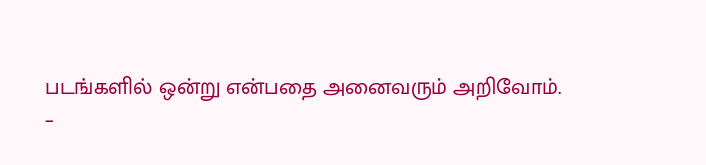படங்களில் ஒன்று என்பதை அனைவரும் அறிவோம்.
–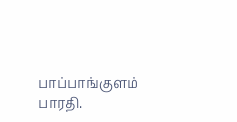பாப்பாங்குளம் பாரதி.